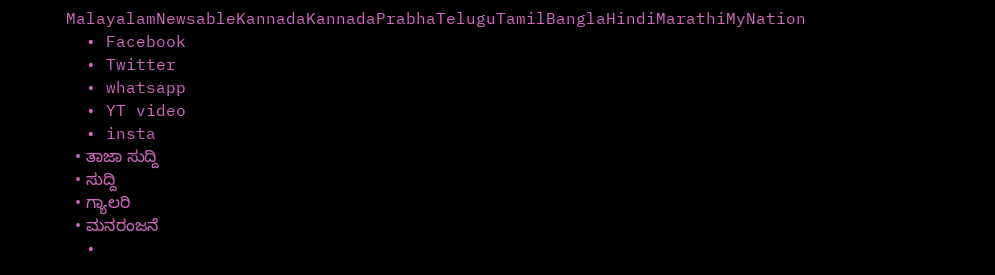MalayalamNewsableKannadaKannadaPrabhaTeluguTamilBanglaHindiMarathiMyNation
  • Facebook
  • Twitter
  • whatsapp
  • YT video
  • insta
  • ತಾಜಾ ಸುದ್ದಿ
  • ಸುದ್ದಿ
  • ಗ್ಯಾಲರಿ
  • ಮನರಂಜನೆ
  •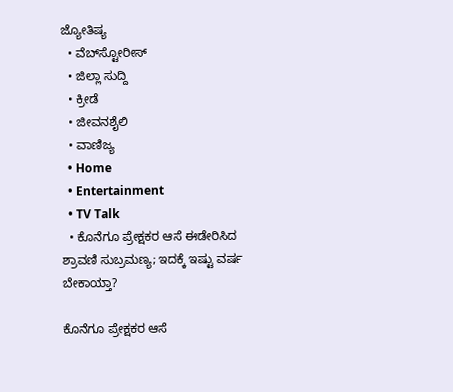ಜ್ಯೋತಿಷ್ಯ
  • ವೆಬ್‌ಸ್ಟೋರೀಸ್
  • ಜಿಲ್ಲಾ ಸುದ್ದಿ
  • ಕ್ರೀಡೆ
  • ಜೀವನಶೈಲಿ
  • ವಾಣಿಜ್ಯ
  • Home
  • Entertainment
  • TV Talk
  • ಕೊನೆಗೂ ಪ್ರೇಕ್ಷಕರ ಆಸೆ ಈಡೇರಿಸಿದ ಶ್ರಾವಣಿ ಸುಬ್ರಮಣ್ಯ; ಇದಕ್ಕೆ ಇಷ್ಟು ವರ್ಷ ಬೇಕಾಯ್ತಾ?

ಕೊನೆಗೂ ಪ್ರೇಕ್ಷಕರ ಆಸೆ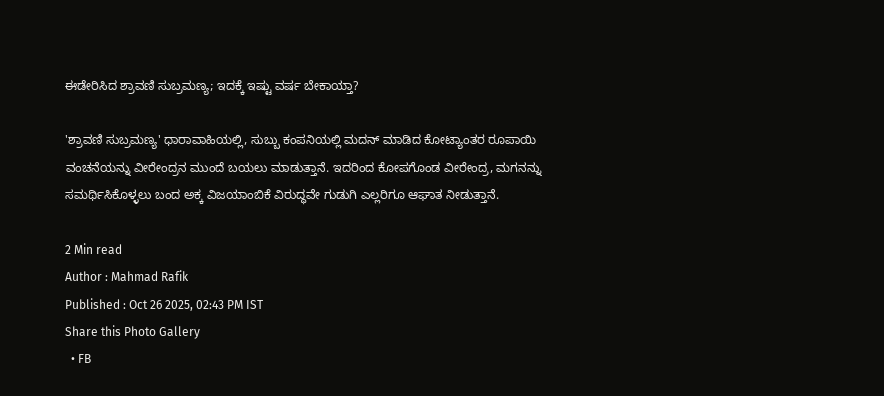ಈಡೇರಿಸಿದ ಶ್ರಾವಣಿ ಸುಬ್ರಮಣ್ಯ; ಇದಕ್ಕೆ ಇಷ್ಟು ವರ್ಷ ಬೇಕಾಯ್ತಾ?

'ಶ್ರಾವಣಿ ಸುಬ್ರಮಣ್ಯ' ಧಾರಾವಾಹಿಯಲ್ಲಿ, ಸುಬ್ಬು ಕಂಪನಿಯಲ್ಲಿ ಮದನ್ ಮಾಡಿದ ಕೋಟ್ಯಾಂತರ ರೂಪಾಯಿ ವಂಚನೆಯನ್ನು ವೀರೇಂದ್ರನ ಮುಂದೆ ಬಯಲು ಮಾಡುತ್ತಾನೆ. ಇದರಿಂದ ಕೋಪಗೊಂಡ ವೀರೇಂದ್ರ, ಮಗನನ್ನು ಸಮರ್ಥಿಸಿಕೊಳ್ಳಲು ಬಂದ ಅಕ್ಕ ವಿಜಯಾಂಬಿಕೆ ವಿರುದ್ಧವೇ ಗುಡುಗಿ ಎಲ್ಲರಿಗೂ ಆಘಾತ ನೀಡುತ್ತಾನೆ.

2 Min read
Author : Mahmad Rafik
Published : Oct 26 2025, 02:43 PM IST
Share this Photo Gallery
  • FB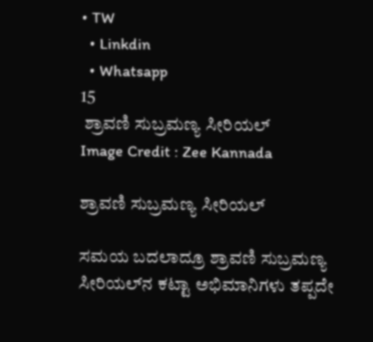• TW
  • Linkdin
  • Whatsapp
15
 ಶ್ರಾವಣಿ ಸುಬ್ರಮಣ್ಯ ಸೀರಿಯಲ್‌
Image Credit : Zee Kannada

ಶ್ರಾವಣಿ ಸುಬ್ರಮಣ್ಯ ಸೀರಿಯಲ್‌

ಸಮಯ ಬದಲಾದ್ರೂ ಶ್ರಾವಣಿ ಸುಬ್ರಮಣ್ಯ ಸೀರಿಯಲ್‌ನ ಕಟ್ಟಾ ಅಭಿಮಾನಿಗಳು ತಪ್ಪದೇ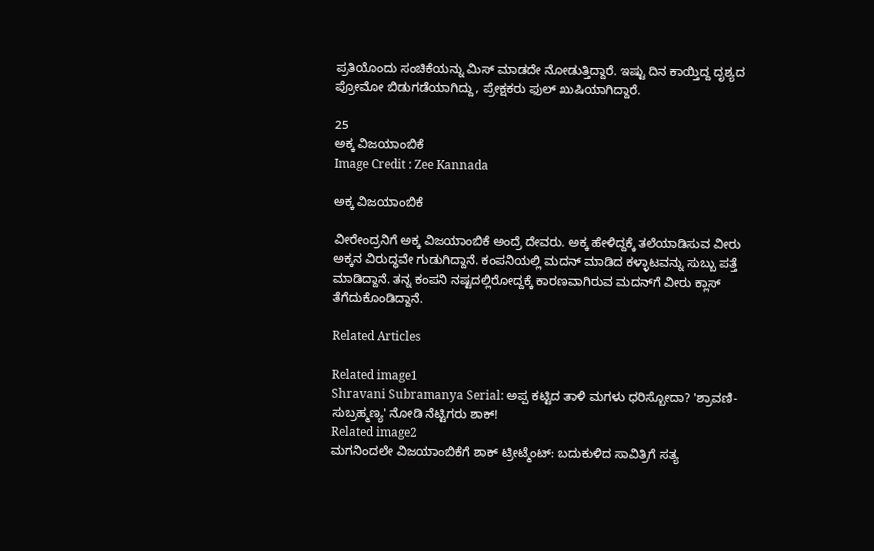ಪ್ರತಿಯೊಂದು ಸಂಚಿಕೆಯನ್ನು ಮಿಸ್ ಮಾಡದೇ ನೋಡುತ್ತಿದ್ದಾರೆ. ಇಷ್ಟು ದಿನ ಕಾಯ್ತಿದ್ದ ದೃಶ್ಯದ ಪ್ರೋಮೋ ಬಿಡುಗಡೆಯಾಗಿದ್ದು, ಪ್ರೇಕ್ಷಕರು ಫುಲ್ ಖುಷಿಯಾಗಿದ್ದಾರೆ.

25
ಅಕ್ಕ ವಿಜಯಾಂಬಿಕೆ
Image Credit : Zee Kannada

ಅಕ್ಕ ವಿಜಯಾಂಬಿಕೆ

ವೀರೇಂದ್ರನಿಗೆ ಅಕ್ಕ ವಿಜಯಾಂಬಿಕೆ ಅಂದ್ರೆ ದೇವರು. ಅಕ್ಕ ಹೇಳಿದ್ದಕ್ಕೆ ತಲೆಯಾಡಿಸುವ ವೀರು ಅಕ್ಕನ ವಿರುದ್ಧವೇ ಗುಡುಗಿದ್ದಾನೆ. ಕಂಪನಿಯಲ್ಲಿ ಮದನ್ ಮಾಡಿದ ಕಳ್ಳಾಟವನ್ನು ಸುಬ್ಬು ಪತ್ತೆ ಮಾಡಿದ್ದಾನೆ. ತನ್ನ ಕಂಪನಿ ನಷ್ಟದಲ್ಲಿರೋದ್ದಕ್ಕೆ ಕಾರಣವಾಗಿರುವ ಮದನ್‌ಗೆ ವೀರು ಕ್ಲಾಸ್ ತೆಗೆದುಕೊಂಡಿದ್ದಾನೆ.

Related Articles

Related image1
Shravani Subramanya Serial: ಅಪ್ಪ ಕಟ್ಟಿದ ತಾಳಿ ಮಗಳು ಧರಿಸ್ಬೋದಾ? 'ಶ್ರಾವಣಿ-ಸುಬ್ರಹ್ಮಣ್ಯ' ನೋಡಿ ನೆಟ್ಟಿಗರು ಶಾಕ್!
Related image2
ಮಗನಿಂದಲೇ ವಿಜಯಾಂಬಿಕೆಗೆ ಶಾಕ್ ಟ್ರೀಟ್ಮೆಂಟ್: ಬದುಕುಳಿದ ಸಾವಿತ್ರಿಗೆ ಸತ್ಯ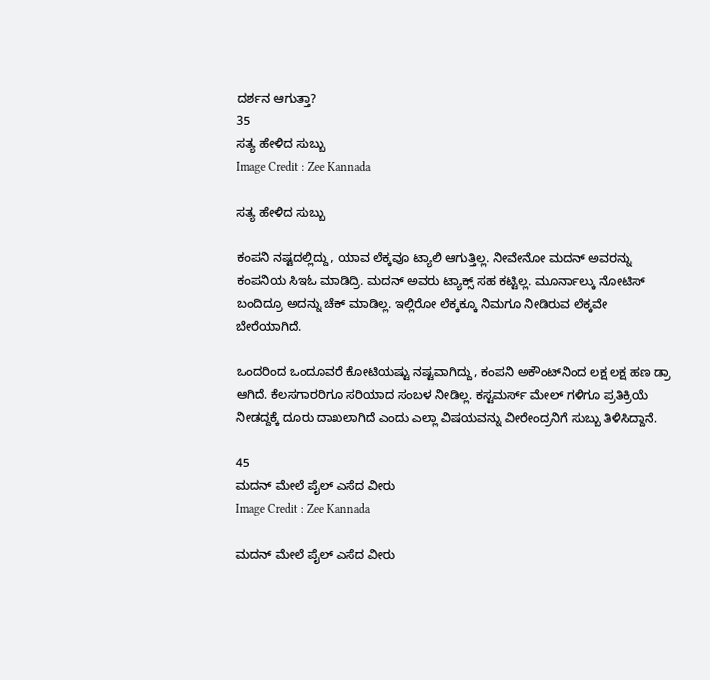ದರ್ಶನ ಆಗುತ್ತಾ?
35
ಸತ್ಯ ಹೇಳಿದ ಸುಬ್ಬು
Image Credit : Zee Kannada

ಸತ್ಯ ಹೇಳಿದ ಸುಬ್ಬು

ಕಂಪನಿ ನಷ್ಟದಲ್ಲಿದ್ದು, ಯಾವ ಲೆಕ್ಕವೂ ಟ್ಯಾಲಿ ಆಗುತ್ತಿಲ್ಲ. ನೀವೇನೋ ಮದನ್ ಅವರನ್ನು ಕಂಪನಿಯ ಸಿಇಓ ಮಾಡಿದ್ರಿ. ಮದನ್ ಅವರು ಟ್ಯಾಕ್ಸ್ ಸಹ ಕಟ್ಟಿಲ್ಲ. ಮೂರ್ನಾಲ್ಕು ನೋಟಿಸ್ ಬಂದಿದ್ರೂ ಅದನ್ನು ಚೆಕ್ ಮಾಡಿಲ್ಲ. ಇಲ್ಲಿರೋ ಲೆಕ್ಕಕ್ಕೂ ನಿಮಗೂ ನೀಡಿರುವ ಲೆಕ್ಕವೇ ಬೇರೆಯಾಗಿದೆ.

ಒಂದರಿಂದ ಒಂದೂವರೆ ಕೋಟಿಯಷ್ಟು ನಷ್ಟವಾಗಿದ್ದು, ಕಂಪನಿ ಅಕೌಂಟ್‌ನಿಂದ ಲಕ್ಷ ಲಕ್ಷ ಹಣ ಡ್ರಾ ಆಗಿದೆ. ಕೆಲಸಗಾರರಿಗೂ ಸರಿಯಾದ ಸಂಬಳ ನೀಡಿಲ್ಲ. ಕಸ್ಟಮರ್ಸ್ ಮೇಲ್‌ ಗಳಿಗೂ ಪ್ರತಿಕ್ರಿಯೆ ನೀಡದ್ದಕ್ಕೆ ದೂರು ದಾಖಲಾಗಿದೆ ಎಂದು ಎಲ್ಲಾ ವಿಷಯವನ್ನು ವೀರೇಂದ್ರನಿಗೆ ಸುಬ್ಬು ತಿಳಿಸಿದ್ದಾನೆ.

45
ಮದನ್ ಮೇಲೆ ಪೈಲ್ ಎಸೆದ ವೀರು
Image Credit : Zee Kannada

ಮದನ್ ಮೇಲೆ ಪೈಲ್ ಎಸೆದ ವೀರು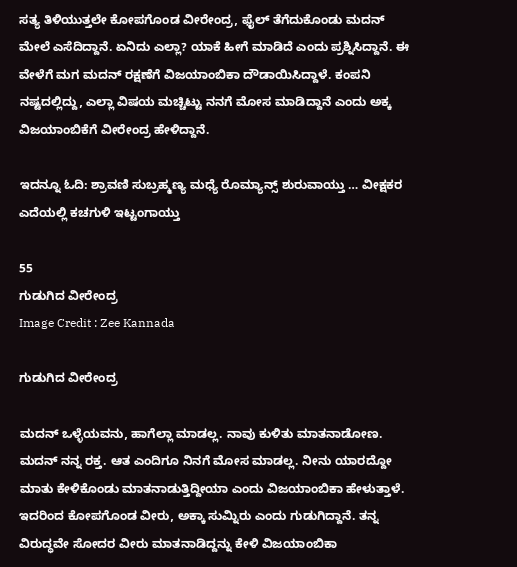ಸತ್ಯ ತಿಳಿಯುತ್ತಲೇ ಕೋಪಗೊಂಡ ವೀರೇಂದ್ರ, ಫೈಲ್ ತೆಗೆದುಕೊಂಡು ಮದನ್ ಮೇಲೆ ಎಸೆದಿದ್ದಾನೆ. ಏನಿದು ಎಲ್ಲಾ? ಯಾಕೆ ಹೀಗೆ ಮಾಡಿದೆ ಎಂದು ಪ್ರಶ್ನಿಸಿದ್ದಾನೆ. ಈ ವೇಳೆಗೆ ಮಗ ಮದನ್ ರಕ್ಷಣೆಗೆ ವಿಜಯಾಂಬಿಕಾ ದೌಡಾಯಿಸಿದ್ದಾಳೆ. ಕಂಪನಿ ನಷ್ಟದಲ್ಲಿದ್ದು, ಎಲ್ಲಾ ವಿಷಯ ಮಚ್ಚಿಟ್ಟು ನನಗೆ ಮೋಸ ಮಾಡಿದ್ದಾನೆ ಎಂದು ಅಕ್ಕ ವಿಜಯಾಂಬಿಕೆಗೆ ವೀರೇಂದ್ರ ಹೇಳಿದ್ದಾನೆ.

ಇದನ್ನೂ ಓದಿ: ಶ್ರಾವಣಿ ಸುಬ್ರಹ್ಮಣ್ಯ ಮಧ್ಯೆ ರೊಮ್ಯಾನ್ಸ್ ಶುರುವಾಯ್ತು … ವೀಕ್ಷಕರ ಎದೆಯಲ್ಲಿ ಕಚಗುಳಿ ಇಟ್ಟಂಗಾಯ್ತು

55
ಗುಡುಗಿದ ವೀರೇಂದ್ರ
Image Credit : Zee Kannada

ಗುಡುಗಿದ ವೀರೇಂದ್ರ

ಮದನ್ ಒಳ್ಳೆಯವನು, ಹಾಗೆಲ್ಲಾ ಮಾಡಲ್ಲ. ನಾವು ಕುಳಿತು ಮಾತನಾಡೋಣ. ಮದನ್ ನನ್ನ ರಕ್ತ. ಆತ ಎಂದಿಗೂ ನಿನಗೆ ಮೋಸ ಮಾಡಲ್ಲ. ನೀನು ಯಾರದ್ದೋ ಮಾತು ಕೇಳಿಕೊಂಡು ಮಾತನಾಡುತ್ತಿದ್ದೀಯಾ ಎಂದು ವಿಜಯಾಂಬಿಕಾ ಹೇಳುತ್ತಾಳೆ. ಇದರಿಂದ ಕೋಪಗೊಂಡ ವೀರು, ಅಕ್ಕಾ ಸುಮ್ನಿರು ಎಂದು ಗುಡುಗಿದ್ದಾನೆ. ತನ್ನ ವಿರುದ್ಧವೇ ಸೋದರ ವೀರು ಮಾತನಾಡಿದ್ದನ್ನು ಕೇಳಿ ವಿಜಯಾಂಬಿಕಾ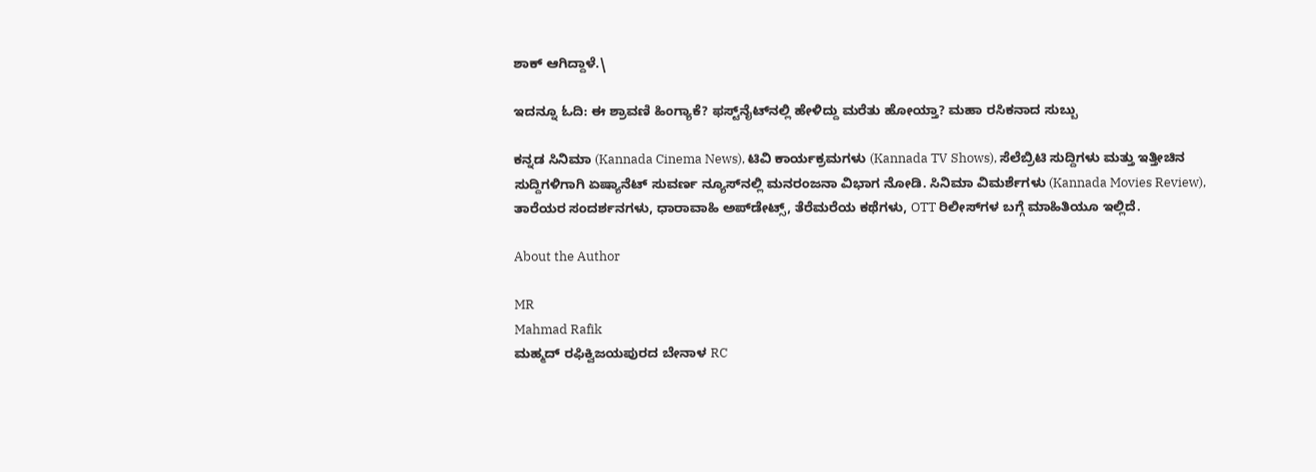ಶಾಕ್ ಆಗಿದ್ದಾಳೆ.\

ಇದನ್ನೂ ಓದಿ: ಈ ಶ್ರಾವಣಿ ಹಿಂಗ್ಯಾಕೆ? ಫಸ್ಟ್‌ನೈಟ್‌ನಲ್ಲಿ ಹೇಳಿದ್ದು ಮರೆತು ಹೋಯ್ತಾ? ಮಹಾ ರಸಿಕನಾದ ಸುಬ್ಬು

ಕನ್ನಡ ಸಿನಿಮಾ (Kannada Cinema News), ಟಿವಿ ಕಾರ್ಯಕ್ರಮಗಳು (Kannada TV Shows), ಸೆಲೆಬ್ರಿಟಿ ಸುದ್ದಿಗಳು ಮತ್ತು ಇತ್ತೀಚಿನ ಸುದ್ದಿಗಳಿಗಾಗಿ ಏಷ್ಯಾನೆಟ್ ಸುವರ್ಣ ನ್ಯೂಸ್‌ನಲ್ಲಿ ಮನರಂಜನಾ ವಿಭಾಗ ನೋಡಿ. ಸಿನಿಮಾ ವಿಮರ್ಶೆಗಳು (Kannada Movies Review), ತಾರೆಯರ ಸಂದರ್ಶನಗಳು, ಧಾರಾವಾಹಿ ಅಪ್‌ಡೇಟ್ಸ್‌, ತೆರೆಮರೆಯ ಕಥೆಗಳು, OTT ರಿಲೀಸ್‌ಗಳ ಬಗ್ಗೆ ಮಾಹಿತಿಯೂ ಇಲ್ಲಿದೆ.

About the Author

MR
Mahmad Rafik
ಮಹ್ಮದ್ ರಫಿಕ್ವಿಜಯಪುರದ ಬೇನಾಳ RC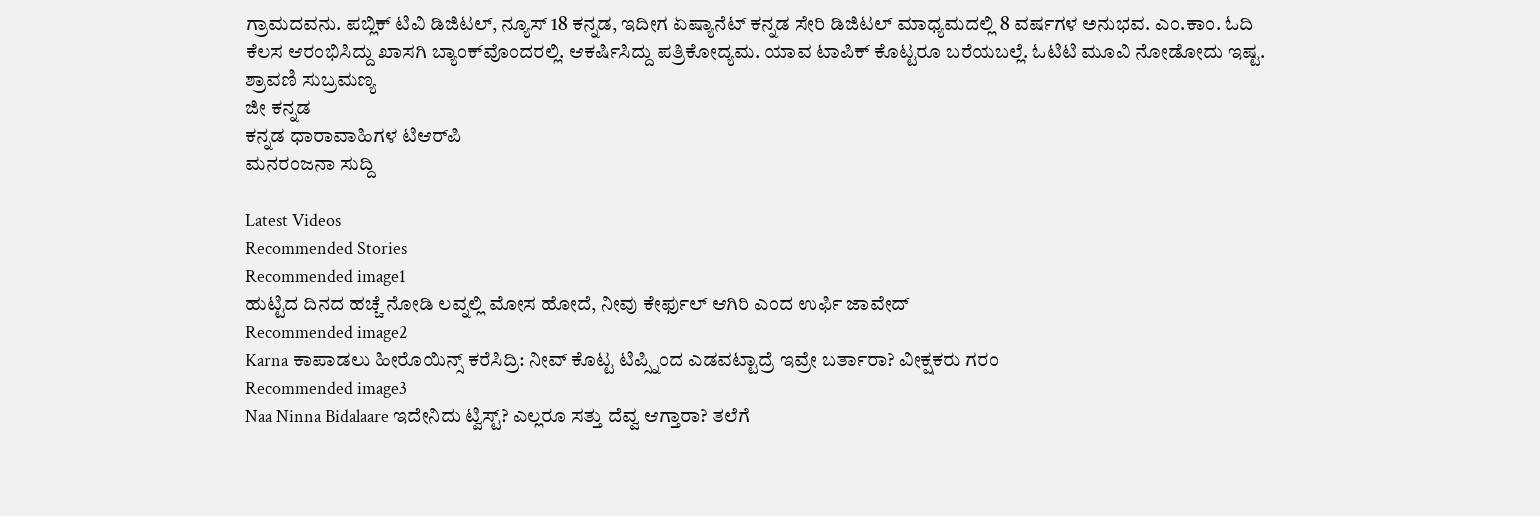ಗ್ರಾಮದವನು. ಪಬ್ಲಿಕ್ ಟಿವಿ ಡಿಜಿಟಲ್, ನ್ಯೂಸ್ 18 ಕನ್ನಡ, ಇದೀಗ ಏಷ್ಯಾನೆಟ್ ಕನ್ನಡ ಸೇರಿ ಡಿಜಿಟಲ್ ಮಾಧ್ಯಮದಲ್ಲಿ 8 ವರ್ಷಗಳ ಅನುಭವ. ಎಂ.ಕಾಂ. ಓದಿ ಕೆಲಸ ಆರಂಭಿಸಿದ್ದು ಖಾಸಗಿ ಬ್ಯಾಂಕ್‌ವೊಂದರಲ್ಲಿ. ಆಕರ್ಷಿಸಿದ್ದು ಪತ್ರಿಕೋದ್ಯಮ. ಯಾವ ಟಾಪಿಕ್ ಕೊಟ್ಟರೂ ಬರೆಯಬಲ್ಲೆ. ಓಟಿಟಿ ಮೂವಿ ನೋಡೋದು ಇಷ್ಟ.
ಶ್ರಾವಣಿ ಸುಬ್ರಮಣ್ಯ
ಜೀ ಕನ್ನಡ
ಕನ್ನಡ ಧಾರಾವಾಹಿಗಳ ಟಿಆರ್‌ಪಿ
ಮನರಂಜನಾ ಸುದ್ದಿ

Latest Videos
Recommended Stories
Recommended image1
ಹುಟ್ಟಿದ ದಿನದ ಹಚ್ಚೆ ನೋಡಿ ಲವ್ನಲ್ಲಿ ಮೋಸ ಹೋದೆ, ನೀವು ಕೇರ್ಫುಲ್ ಆಗಿರಿ ಎಂದ ಉರ್ಫಿ ಜಾವೇದ್
Recommended image2
Karna ಕಾಪಾಡಲು ಹೀರೊಯಿನ್ಸ್ ಕರೆಸಿದ್ರಿ: ನೀವ್ ಕೊಟ್ಟ ಟಿಪ್ಸ್ನಿಂದ ಎಡವಟ್ಟಾದ್ರೆ ಇವ್ರೇ ಬರ್ತಾರಾ? ವೀಕ್ಷಕರು ಗರಂ
Recommended image3
Naa Ninna Bidalaare ಇದೇನಿದು ಟ್ವಿಸ್ಟ್? ಎಲ್ಲರೂ ಸತ್ತು ದೆವ್ವ ಆಗ್ತಾರಾ? ತಲೆಗೆ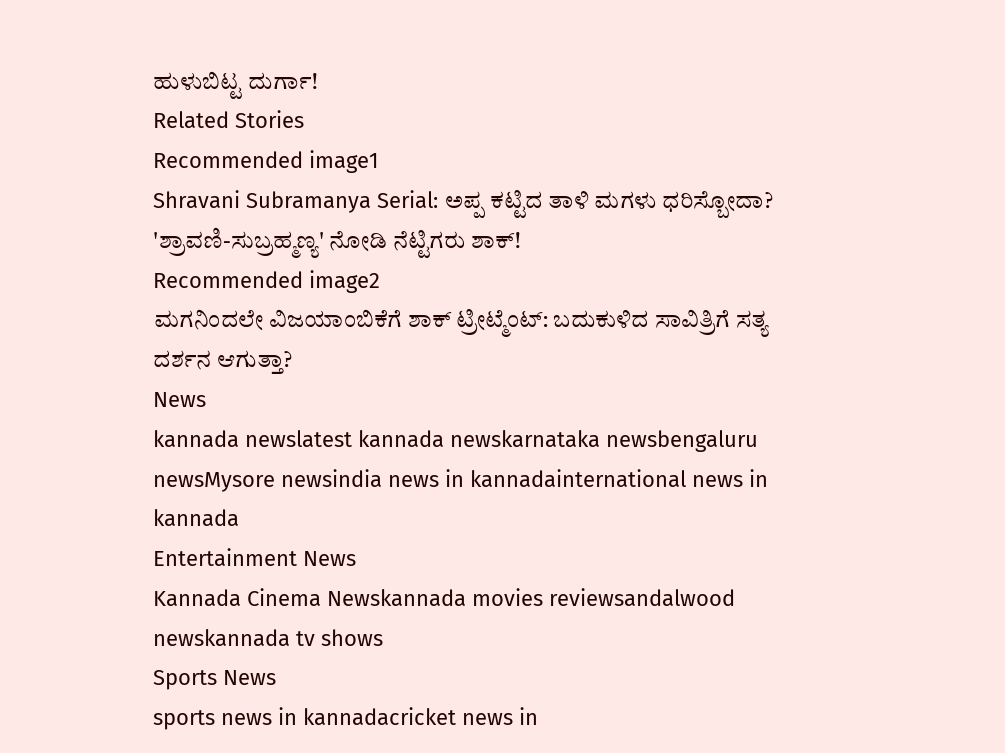ಹುಳುಬಿಟ್ಟ ದುರ್ಗಾ!
Related Stories
Recommended image1
Shravani Subramanya Serial: ಅಪ್ಪ ಕಟ್ಟಿದ ತಾಳಿ ಮಗಳು ಧರಿಸ್ಬೋದಾ? 'ಶ್ರಾವಣಿ-ಸುಬ್ರಹ್ಮಣ್ಯ' ನೋಡಿ ನೆಟ್ಟಿಗರು ಶಾಕ್!
Recommended image2
ಮಗನಿಂದಲೇ ವಿಜಯಾಂಬಿಕೆಗೆ ಶಾಕ್ ಟ್ರೀಟ್ಮೆಂಟ್: ಬದುಕುಳಿದ ಸಾವಿತ್ರಿಗೆ ಸತ್ಯ ದರ್ಶನ ಆಗುತ್ತಾ?
News
kannada newslatest kannada newskarnataka newsbengaluru newsMysore newsindia news in kannadainternational news in kannada
Entertainment News
Kannada Cinema Newskannada movies reviewsandalwood newskannada tv shows
Sports News
sports news in kannadacricket news in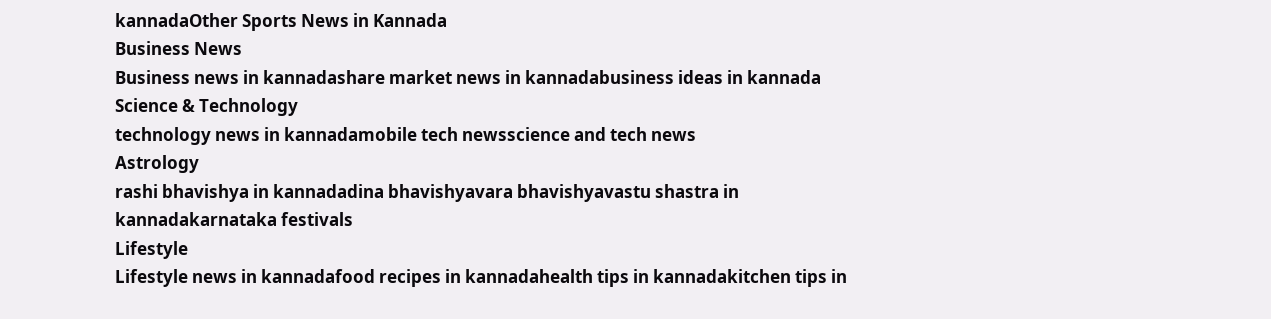kannadaOther Sports News in Kannada
Business News
Business news in kannadashare market news in kannadabusiness ideas in kannada
Science & Technology
technology news in kannadamobile tech newsscience and tech news
Astrology
rashi bhavishya in kannadadina bhavishyavara bhavishyavastu shastra in kannadakarnataka festivals
Lifestyle
Lifestyle news in kannadafood recipes in kannadahealth tips in kannadakitchen tips in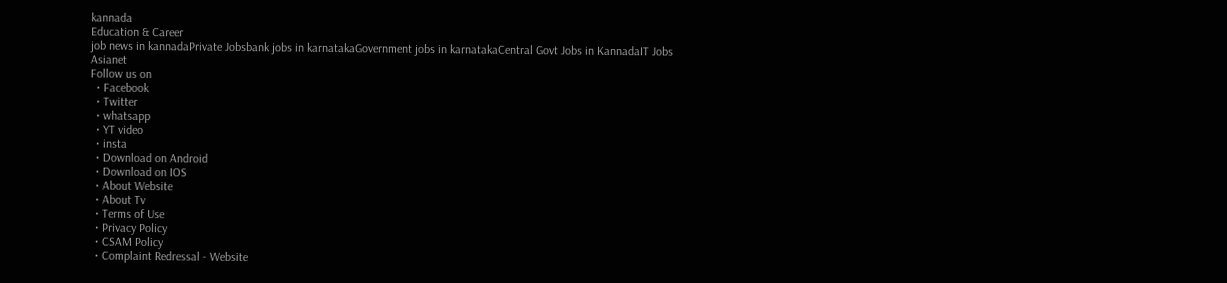kannada
Education & Career
job news in kannadaPrivate Jobsbank jobs in karnatakaGovernment jobs in karnatakaCentral Govt Jobs in KannadaIT Jobs
Asianet
Follow us on
  • Facebook
  • Twitter
  • whatsapp
  • YT video
  • insta
  • Download on Android
  • Download on IOS
  • About Website
  • About Tv
  • Terms of Use
  • Privacy Policy
  • CSAM Policy
  • Complaint Redressal - Website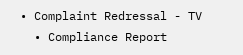• Complaint Redressal - TV
  • Compliance Report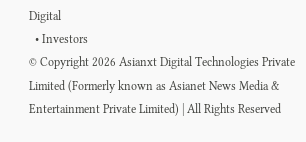Digital
  • Investors
© Copyright 2026 Asianxt Digital Technologies Private Limited (Formerly known as Asianet News Media & Entertainment Private Limited) | All Rights Reserved